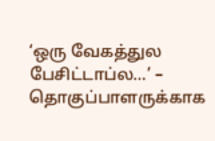‘ஒரு வேகத்துல பேசிட்டாப்ல…’ – தொகுப்பாளருக்காக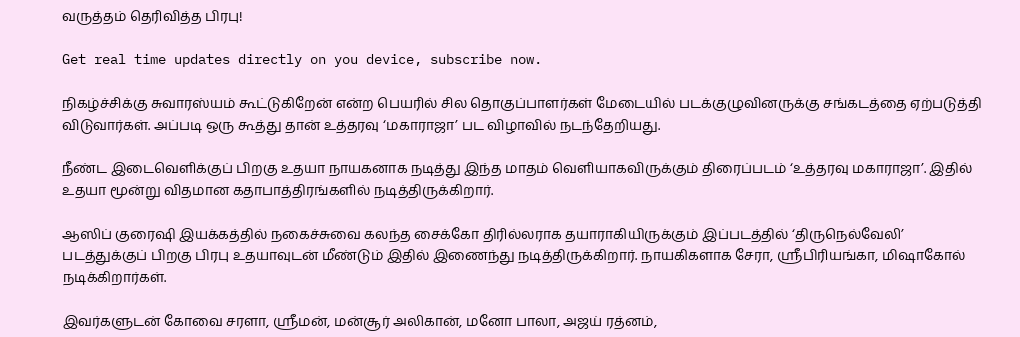வருத்தம் தெரிவித்த பிரபு!

Get real time updates directly on you device, subscribe now.

நிகழ்ச்சிக்கு சுவாரஸ்யம் கூட்டுகிறேன் என்ற பெயரில் சில தொகுப்பாளர்கள் மேடையில் படக்குழுவினருக்கு சங்கடத்தை ஏற்படுத்தி விடுவார்கள். அப்படி ஒரு கூத்து தான் உத்தரவு ‘மகாராஜா’ பட விழாவில் நடந்தேறியது.

நீண்ட இடைவெளிக்குப் பிறகு உதயா நாயகனாக நடித்து இந்த மாதம் வெளியாகவிருக்கும் திரைப்படம் ‘உத்தரவு மகாராஜா’. இதில் உதயா மூன்று விதமான கதாபாத்திரங்களில் நடித்திருக்கிறார்.

ஆஸிப் குரைஷி இயக்கத்தில் நகைச்சுவை கலந்த சைக்கோ திரில்லராக தயாராகியிருக்கும் இப்படத்தில் ‘திருநெல்வேலி’ படத்துக்குப் பிறகு பிரபு உதயாவுடன் மீண்டும் இதில் இணைந்து நடித்திருக்கிறார். நாயகிகளாக சேரா, ஸ்ரீபிரியங்கா, மிஷாகோல் நடிக்கிறார்கள்.

இவர்களுடன் கோவை சரளா, ஸ்ரீமன், மன்சூர் அலிகான், மனோ பாலா, அஜய் ரத்னம்,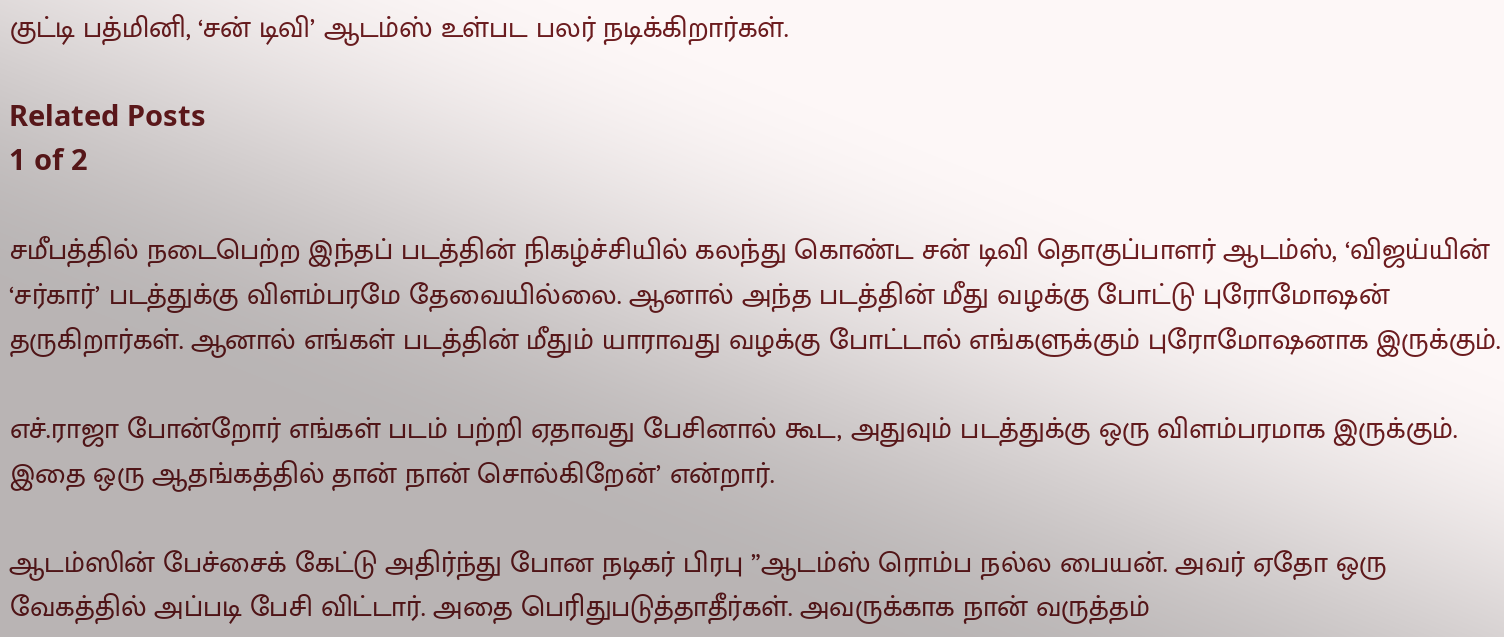குட்டி பத்மினி, ‘சன் டிவி’ ஆடம்ஸ் உள்பட பலர் நடிக்கிறார்கள்.

Related Posts
1 of 2

சமீபத்தில் நடைபெற்ற இந்தப் படத்தின் நிகழ்ச்சியில் கலந்து கொண்ட சன் டிவி தொகுப்பாளர் ஆடம்ஸ், ‘விஜய்யின் ‘சர்கார்’ படத்துக்கு விளம்பரமே தேவையில்லை. ஆனால் அந்த படத்தின் மீது வழக்கு போட்டு புரோமோஷன் தருகிறார்கள். ஆனால் எங்கள் படத்தின் மீதும் யாராவது வழக்கு போட்டால் எங்களுக்கும் புரோமோஷனாக இருக்கும்.

எச்.ராஜா போன்றோர் எங்கள் படம் பற்றி ஏதாவது பேசினால் கூட, அதுவும் படத்துக்கு ஒரு விளம்பரமாக இருக்கும். இதை ஒரு ஆதங்கத்தில் தான் நான் சொல்கிறேன்’ என்றார்.

ஆடம்ஸின் பேச்சைக் கேட்டு அதிர்ந்து போன நடிகர் பிரபு ”ஆடம்ஸ் ரொம்ப நல்ல பையன். அவர் ஏதோ ஒரு வேகத்தில் அப்படி பேசி விட்டார். அதை பெரிதுபடுத்தாதீர்கள். அவருக்காக நான் வருத்தம்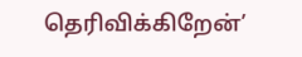தெரிவிக்கிறேன்’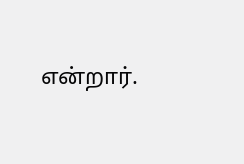என்றார்.